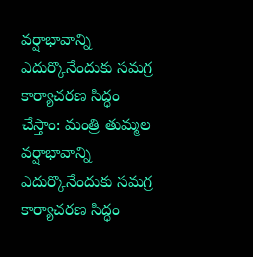వర్షాభావాన్ని ఎదుర్కొనేందుకు సమగ్ర కార్యాచరణ సిద్ధం చేస్తాం: మంత్రి తుమ్మల
వర్షాభావాన్ని ఎదుర్కొనేందుకు సమగ్ర కార్యాచరణ సిద్ధం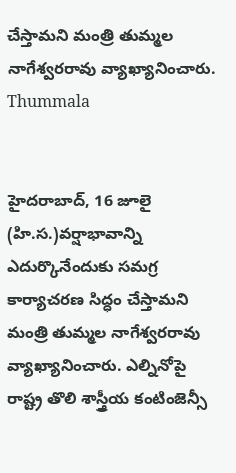చేస్తామని మంత్రి తుమ్మల నాగేశ్వరరావు వ్యాఖ్యానించారు.
Thummala


హైదరాబాద్, 16 జూలై (హి.స.)వర్షాభావాన్ని ఎదుర్కొనేందుకు సమగ్ర కార్యాచరణ సిద్ధం చేస్తామని మంత్రి తుమ్మల నాగేశ్వరరావు వ్యాఖ్యానించారు. ఎల్నినోపై రాష్ట్ర తొలి శాస్త్రీయ కంటింజెన్సీ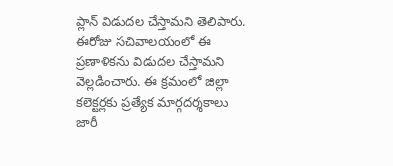ప్లాన్ విడుదల చేస్తామని తెలిపారు. ఈరోజు సచివాలయంలో ఈ ప్రణాళికను విడుదల చేస్తామని వెల్లడించారు. ఈ క్రమంలో జిల్లా కలెక్టర్లకు ప్రత్యేక మార్గదర్శకాలు జారీ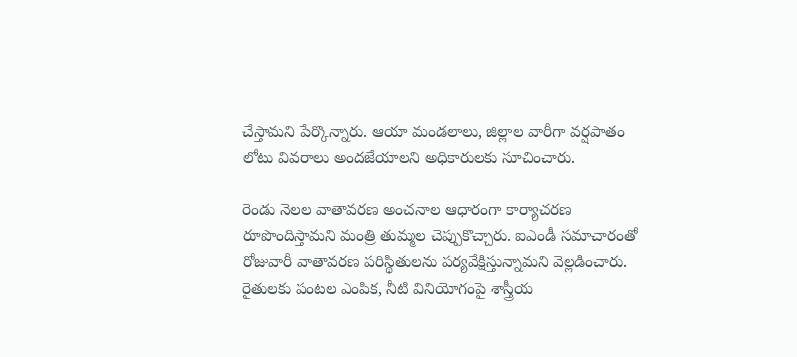చేస్తామని పేర్కొన్నారు. ఆయా మండలాలు, జిల్లాల వారీగా వర్షపాతం లోటు వివరాలు అందజేయాలని అధికారులకు సూచించారు.

రెండు నెలల వాతావరణ అంచనాల ఆధారంగా కార్యాచరణ రూపొందిస్తామని మంత్రి తుమ్మల చెప్పుకొచ్చారు. ఐఎండీ సమాచారంతో రోజువారీ వాతావరణ పరిస్థితులను పర్యవేక్షిస్తున్నామని వెల్లడించారు. రైతులకు పంటల ఎంపిక, నీటి వినియోగంపై శాస్త్రీయ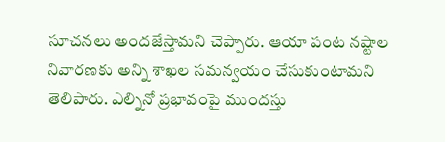సూచనలు అందజేస్తామని చెప్పారు. ఆయా పంట నష్టాల నివారణకు అన్ని శాఖల సమన్వయం చేసుకుంటామని తెలిపారు. ఎల్నినో ప్రభావంపై ముందస్తు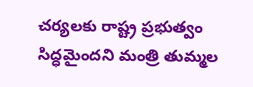చర్యలకు రాష్ట్ర ప్రభుత్వం సిద్ధమైందని మంత్రి తుమ్మల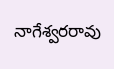నాగేశ్వరరావు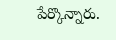పేర్కొన్నారు.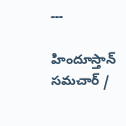---

హిందూస్తాన్ సమచార్ /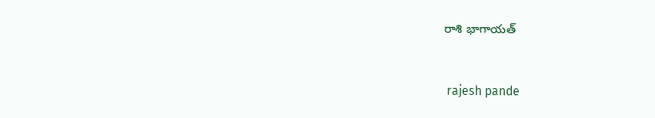రాశి భాగాయత్


 rajesh pande